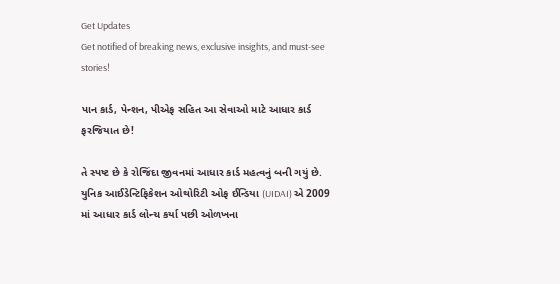Get Updates
Get notified of breaking news, exclusive insights, and must-see stories!

પાન કાર્ડ, પેન્શન, પીએફ સહિત આ સેવાઓ માટે આધાર કાર્ડ ફરજિયાત છે!

તે સ્પષ્ટ છે કે રોજિંદા જીવનમાં આધાર કાર્ડ મહત્વનું બની ગયું છે. યુનિક આઈડેન્ટિફિકેશન ઓથોરિટી ઓફ ઈન્ડિયા (UIDAI) એ 2009 માં આધાર કાર્ડ લોન્ચ કર્યા પછી ઓળખના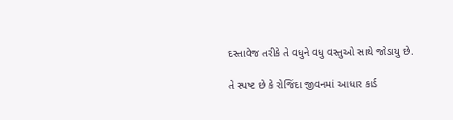દસ્તાવેજ તરીકે તે વધુને વધુ વસ્તુઓ સાથે જોડાયુ છે.

તે સ્પષ્ટ છે કે રોજિંદા જીવનમાં આધાર કાર્ડ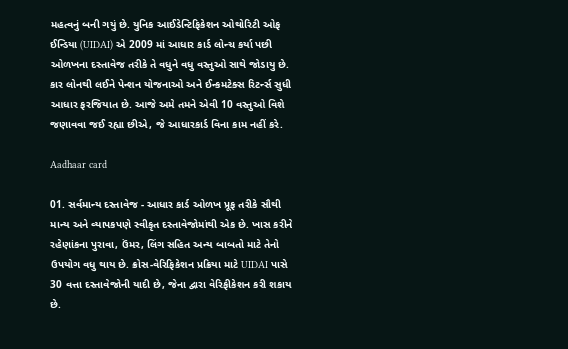મહત્વનું બની ગયું છે. યુનિક આઈડેન્ટિફિકેશન ઓથોરિટી ઓફ ઈન્ડિયા (UIDAI) એ 2009 માં આધાર કાર્ડ લોન્ચ કર્યા પછી ઓળખના દસ્તાવેજ તરીકે તે વધુને વધુ વસ્તુઓ સાથે જોડાયુ છે. કાર લોનથી લઈને પેન્શન યોજનાઓ અને ઈન્કમટેક્સ રિટર્ન્સ સુધી આધાર ફરજિયાત છે. આજે અમે તમને એવી 10 વસ્તુઓ વિશે જણાવવા જઈ રહ્યા છીએ, જે આધારકાર્ડ વિના કામ નહીં કરે.

Aadhaar card

01. સર્વમાન્ય દસ્તાવેજ - આધાર કાર્ડ ઓળખ પ્રૂફ તરીકે સૌથી માન્ય અને વ્યાપકપણે સ્વીકૃત દસ્તાવેજોમાંથી એક છે. ખાસ કરીને રહેણાંકના પુરાવા, ઉંમર, લિંગ સહિત અન્ય બાબતો માટે તેનો ઉપયોગ વધુ થાય છે. ક્રોસ-વેરિફિકેશન પ્રક્રિયા માટે UIDAI પાસે 30 વત્તા દસ્તાવેજોની યાદી છે, જેના દ્વારા વેરિફીકેશન કરી શકાય છે.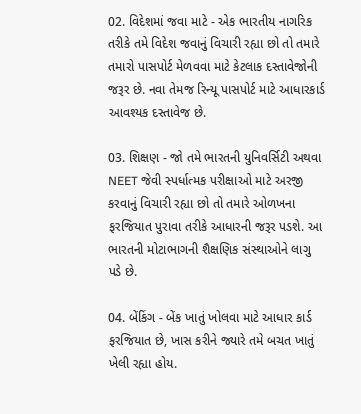02. વિદેશમાં જવા માટે - એક ભારતીય નાગરિક તરીકે તમે વિદેશ જવાનું વિચારી રહ્યા છો તો તમારે તમારો પાસપોર્ટ મેળવવા માટે કેટલાક દસ્તાવેજોની જરૂર છે. નવા તેમજ રિન્યૂ પાસપોર્ટ માટે આધારકાર્ડ આવશ્યક દસ્તાવેજ છે.

03. શિક્ષણ - જો તમે ભારતની યુનિવર્સિટી અથવા NEET જેવી સ્પર્ધાત્મક પરીક્ષાઓ માટે અરજી કરવાનું વિચારી રહ્યા છો તો તમારે ઓળખના ફરજિયાત પુરાવા તરીકે આધારની જરૂર પડશે. આ ભારતની મોટાભાગની શૈક્ષણિક સંસ્થાઓને લાગુ પડે છે.

04. બેંકિંગ - બેંક ખાતું ખોલવા માટે આધાર કાર્ડ ફરજિયાત છે, ખાસ કરીને જ્યારે તમે બચત ખાતું ખેલી રહ્યા હોય.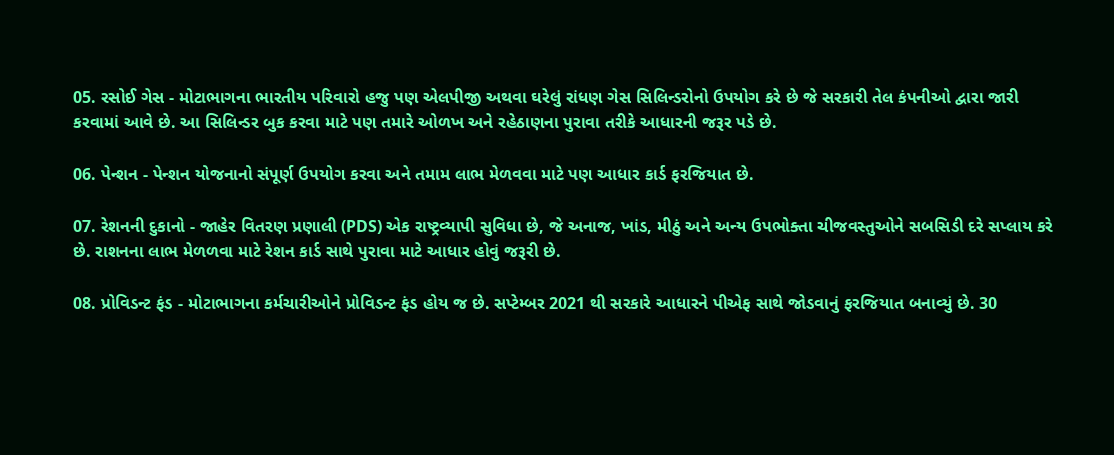05. રસોઈ ગેસ - મોટાભાગના ભારતીય પરિવારો હજુ પણ એલપીજી અથવા ઘરેલું રાંધણ ગેસ સિલિન્ડરોનો ઉપયોગ કરે છે જે સરકારી તેલ કંપનીઓ દ્વારા જારી કરવામાં આવે છે. આ સિલિન્ડર બુક કરવા માટે પણ તમારે ઓળખ અને રહેઠાણના પુરાવા તરીકે આધારની જરૂર પડે છે.

06. પેન્શન - પેન્શન યોજનાનો સંપૂર્ણ ઉપયોગ કરવા અને તમામ લાભ મેળવવા માટે પણ આધાર કાર્ડ ફરજિયાત છે.

07. રેશનની દુકાનો - જાહેર વિતરણ પ્રણાલી (PDS) એક રાષ્ટ્રવ્યાપી સુવિધા છે, જે અનાજ, ખાંડ, મીઠું અને અન્ય ઉપભોક્તા ચીજવસ્તુઓને સબસિડી દરે સપ્લાય કરે છે. રાશનના લાભ મેળળવા માટે રેશન કાર્ડ સાથે પુરાવા માટે આધાર હોવું જરૂરી છે.

08. પ્રોવિડન્ટ ફંડ - મોટાભાગના કર્મચારીઓને પ્રોવિડન્ટ ફંડ હોય જ છે. સપ્ટેમ્બર 2021 થી સરકારે આધારને પીએફ સાથે જોડવાનું ફરજિયાત બનાવ્યું છે. 30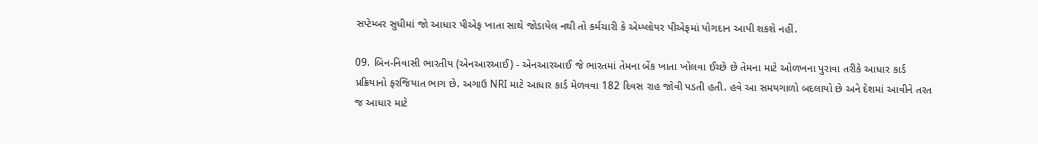સપ્ટેમ્બર સુધીમાં જો આધાર પીએફ ખાતા સાથે જોડાયેલ નથી તો કર્મચારી કે એમ્પ્લોયર પીએફમાં યોગદાન આપી શકશે નહીં.

09. બિન-નિવાસી ભારતીય (એનઆરઆઈ) - એનઆરઆઈ જે ભારતમાં તેમના બેંક ખાતા ખોલવા ઈચ્છે છે તેમના માટે ઓળખના પુરાવા તરીકે આધાર કાર્ડ પ્રક્રિયાનો ફરજિયાત ભાગ છે. અગાઉ NRI માટે આધાર કાર્ડ મેળવવા 182 દિવસ રાહ જોવી પડતી હતી. હવે આ સમયગાળો બદલાયો છે અને દેશમાં આવીને તરત જ આધાર માટે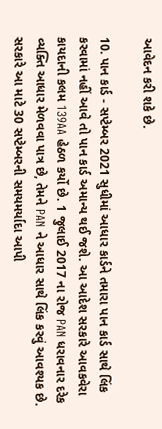આવેદન કરી શકે છે.

10. પાન કાર્ડ - સપ્ટેમ્બર 2021 સુધીમાં આધાર કાર્ડને તમારા પાન કાર્ડ સાથે લિંક કરવામાં નહીં આવે તો પાન કાર્ડ અમાન્ય થઈ જશે. આ આદેશ સરકારે આવકવેરા કાયદાની કલમ 139AA હેઠળ કર્યો છે. 1 જુલાઈ 2017 ના રોજ PAN ધરાવનાર દરેક વ્યક્તિ આધાર મેળવવા પાત્ર છે, તેમને PAN ને આધાર સાથે લિંક કરવું આવશ્યક છે. સરકારે આ માટે 30 સપ્ટેમ્બરની સમયમર્યાદા આપી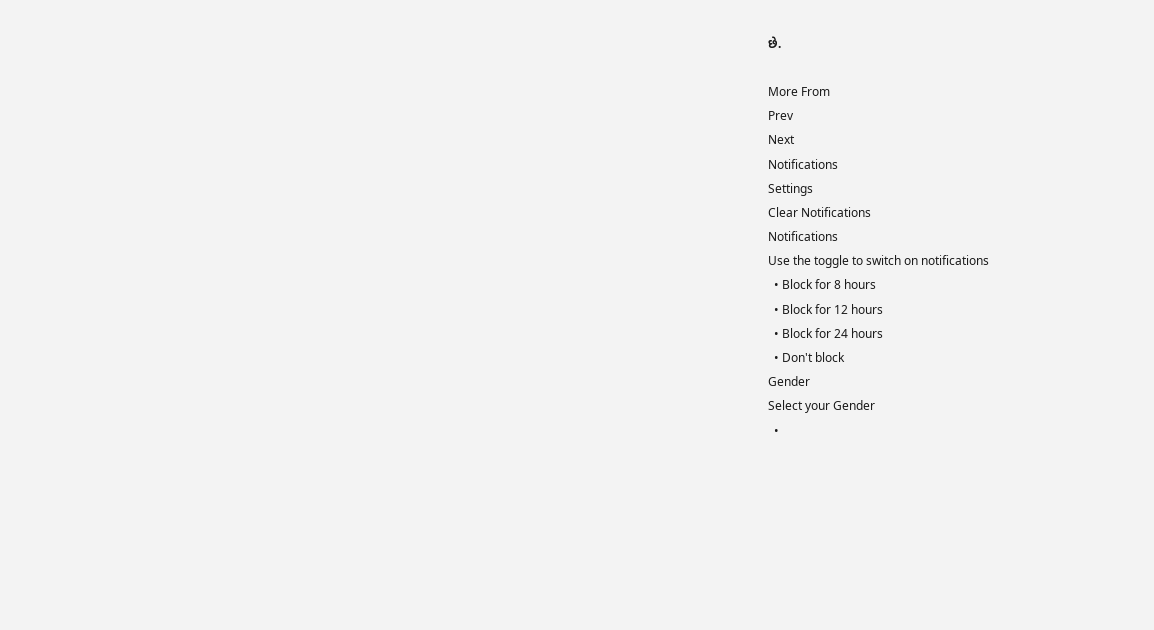છે.

More From
Prev
Next
Notifications
Settings
Clear Notifications
Notifications
Use the toggle to switch on notifications
  • Block for 8 hours
  • Block for 12 hours
  • Block for 24 hours
  • Don't block
Gender
Select your Gender
  •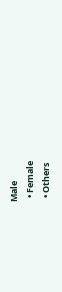Male
  • Female
  • Others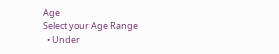Age
Select your Age Range
  • Under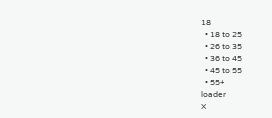18
  • 18 to 25
  • 26 to 35
  • 36 to 45
  • 45 to 55
  • 55+
loader
X